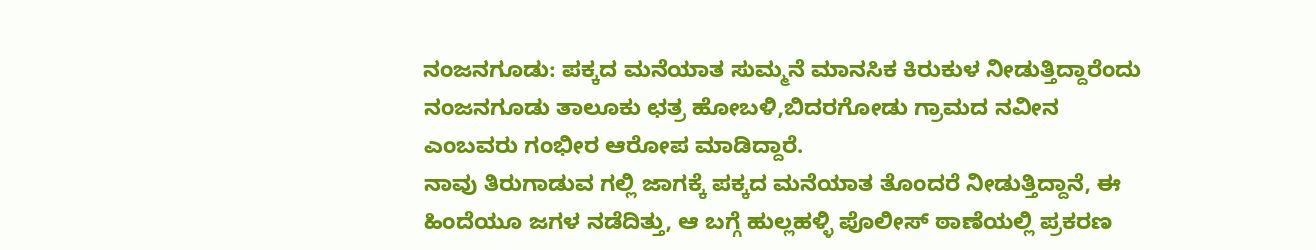ನಂಜನಗೂಡು: ಪಕ್ಕದ ಮನೆಯಾತ ಸುಮ್ಮನೆ ಮಾನಸಿಕ ಕಿರುಕುಳ ನೀಡುತ್ತಿದ್ದಾರೆಂದು ನಂಜನಗೂಡು ತಾಲೂಕು ಛತ್ರ ಹೋಬಳಿ,ಬಿದರಗೋಡು ಗ್ರಾಮದ ನವೀನ ಎಂಬವರು ಗಂಭೀರ ಆರೋಪ ಮಾಡಿದ್ದಾರೆ.
ನಾವು ತಿರುಗಾಡುವ ಗಲ್ಲಿ ಜಾಗಕ್ಕೆ ಪಕ್ಕದ ಮನೆಯಾತ ತೊಂದರೆ ನೀಡುತ್ತಿದ್ದಾನೆ, ಈ ಹಿಂದೆಯೂ ಜಗಳ ನಡೆದಿತ್ತು, ಆ ಬಗ್ಗೆ ಹುಲ್ಲಹಳ್ಳಿ ಪೊಲೀಸ್ ಠಾಣೆಯಲ್ಲಿ ಪ್ರಕರಣ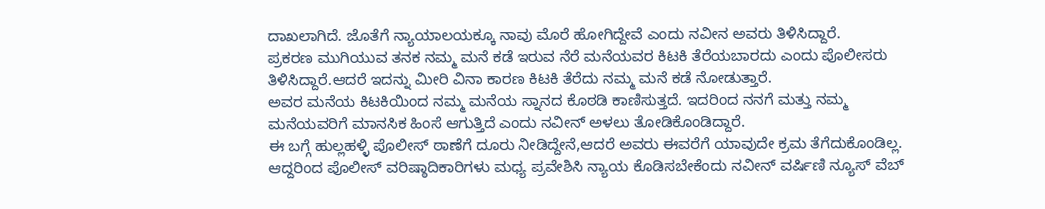ದಾಖಲಾಗಿದೆ. ಜೊತೆಗೆ ನ್ಯಾಯಾಲಯಕ್ಕೂ ನಾವು ಮೊರೆ ಹೋಗಿದ್ದೇವೆ ಎಂದು ನವೀನ ಅವರು ತಿಳಿಸಿದ್ದಾರೆ.
ಪ್ರಕರಣ ಮುಗಿಯುವ ತನಕ ನಮ್ಮ ಮನೆ ಕಡೆ ಇರುವ ನೆರೆ ಮನೆಯವರ ಕಿಟಕಿ ತೆರೆಯಬಾರದು ಎಂದು ಪೊಲೀಸರು ತಿಳಿಸಿದ್ದಾರೆ.ಆದರೆ ಇದನ್ನು ಮೀರಿ ವಿನಾ ಕಾರಣ ಕಿಟಕಿ ತೆರೆದು ನಮ್ಮ ಮನೆ ಕಡೆ ನೋಡುತ್ತಾರೆ.
ಅವರ ಮನೆಯ ಕಿಟಕಿಯಿಂದ ನಮ್ಮ ಮನೆಯ ಸ್ನಾನದ ಕೊಠಡಿ ಕಾಣಿಸುತ್ತದೆ. ಇದರಿಂದ ನನಗೆ ಮತ್ತು ನಮ್ಮ ಮನೆಯವರಿಗೆ ಮಾನಸಿಕ ಹಿಂಸೆ ಆಗುತ್ತಿದೆ ಎಂದು ನವೀನ್ ಅಳಲು ತೋಡಿಕೊಂಡಿದ್ದಾರೆ.
ಈ ಬಗ್ಗೆ ಹುಲ್ಲಹಳ್ಳಿ ಪೊಲೀಸ್ ಠಾಣೆಗೆ ದೂರು ನೀಡಿದ್ದೇನೆ,ಆದರೆ ಅವರು ಈವರೆಗೆ ಯಾವುದೇ ಕ್ರಮ ತೆಗೆದುಕೊಂಡಿಲ್ಲ.
ಆದ್ದರಿಂದ ಪೊಲೀಸ್ ವರಿಷ್ಠಾದಿಕಾರಿಗಳು ಮಧ್ಯ ಪ್ರವೇಶಿಸಿ ನ್ಯಾಯ ಕೊಡಿಸಬೇಕೆಂದು ನವೀನ್ ವರ್ಷಿಣಿ ನ್ಯೂಸ್ ವೆಬ್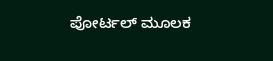ಪೋರ್ಟಲ್ ಮೂಲಕ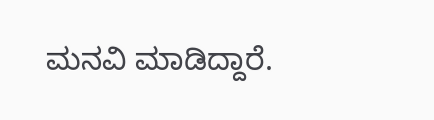ಮನವಿ ಮಾಡಿದ್ದಾರೆ.